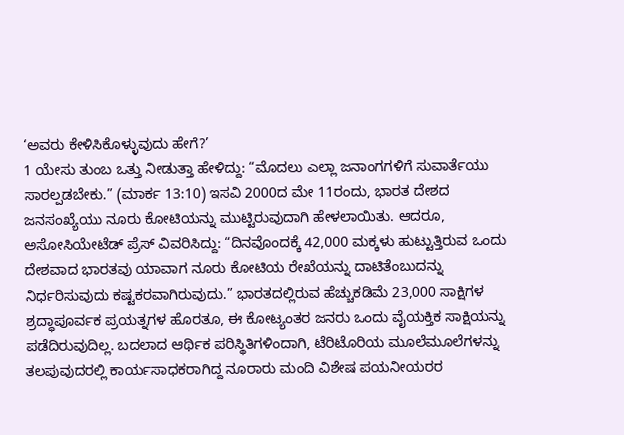‘ಅವರು ಕೇಳಿಸಿಕೊಳ್ಳುವುದು ಹೇಗೆ?’
1 ಯೇಸು ತುಂಬ ಒತ್ತು ನೀಡುತ್ತಾ ಹೇಳಿದ್ದು: “ಮೊದಲು ಎಲ್ಲಾ ಜನಾಂಗಗಳಿಗೆ ಸುವಾರ್ತೆಯು ಸಾರಲ್ಪಡಬೇಕು.” (ಮಾರ್ಕ 13:10) ಇಸವಿ 2000ದ ಮೇ 11ರಂದು, ಭಾರತ ದೇಶದ ಜನಸಂಖ್ಯೆಯು ನೂರು ಕೋಟಿಯನ್ನು ಮುಟ್ಟಿರುವುದಾಗಿ ಹೇಳಲಾಯಿತು. ಆದರೂ, ಅಸೋಸಿಯೇಟೆಡ್ ಪ್ರೆಸ್ ವಿವರಿಸಿದ್ದು: “ದಿನವೊಂದಕ್ಕೆ 42,000 ಮಕ್ಕಳು ಹುಟ್ಟುತ್ತಿರುವ ಒಂದು ದೇಶವಾದ ಭಾರತವು ಯಾವಾಗ ನೂರು ಕೋಟಿಯ ರೇಖೆಯನ್ನು ದಾಟಿತೆಂಬುದನ್ನು ನಿರ್ಧರಿಸುವುದು ಕಷ್ಟಕರವಾಗಿರುವುದು.” ಭಾರತದಲ್ಲಿರುವ ಹೆಚ್ಚುಕಡಿಮೆ 23,000 ಸಾಕ್ಷಿಗಳ ಶ್ರದ್ಧಾಪೂರ್ವಕ ಪ್ರಯತ್ನಗಳ ಹೊರತೂ, ಈ ಕೋಟ್ಯಂತರ ಜನರು ಒಂದು ವೈಯಕ್ತಿಕ ಸಾಕ್ಷಿಯನ್ನು ಪಡೆದಿರುವುದಿಲ್ಲ. ಬದಲಾದ ಆರ್ಥಿಕ ಪರಿಸ್ಥಿತಿಗಳಿಂದಾಗಿ, ಟೆರಿಟೊರಿಯ ಮೂಲೆಮೂಲೆಗಳನ್ನು ತಲಪುವುದರಲ್ಲಿ ಕಾರ್ಯಸಾಧಕರಾಗಿದ್ದ ನೂರಾರು ಮಂದಿ ವಿಶೇಷ ಪಯನೀಯರರ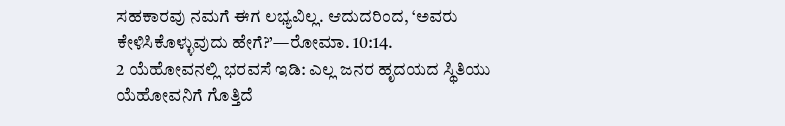ಸಹಕಾರವು ನಮಗೆ ಈಗ ಲಭ್ಯವಿಲ್ಲ. ಆದುದರಿಂದ, ‘ಅವರು ಕೇಳಿಸಿಕೊಳ್ಳುವುದು ಹೇಗೆ?’—ರೋಮಾ. 10:14.
2 ಯೆಹೋವನಲ್ಲಿ ಭರವಸೆ ಇಡಿ: ಎಲ್ಲ ಜನರ ಹೃದಯದ ಸ್ಥಿತಿಯು ಯೆಹೋವನಿಗೆ ಗೊತ್ತಿದೆ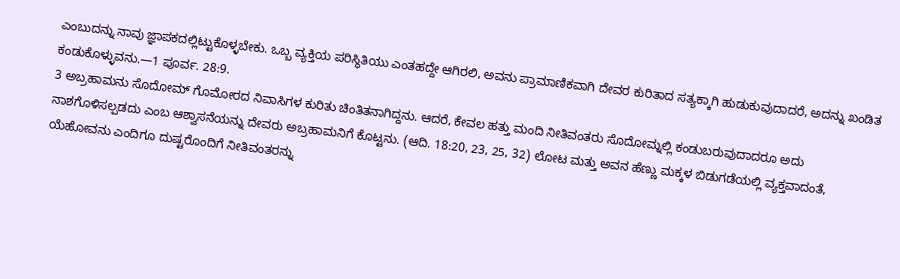ಎಂಬುದನ್ನು ನಾವು ಜ್ಞಾಪಕದಲ್ಲಿಟ್ಟುಕೊಳ್ಳಬೇಕು. ಒಬ್ಬ ವ್ಯಕ್ತಿಯ ಪರಿಸ್ಥಿತಿಯು ಎಂತಹದ್ದೇ ಆಗಿರಲಿ, ಅವನು ಪ್ರಾಮಾಣಿಕವಾಗಿ ದೇವರ ಕುರಿತಾದ ಸತ್ಯಕ್ಕಾಗಿ ಹುಡುಕುವುದಾದರೆ, ಅದನ್ನು ಖಂಡಿತ ಕಂಡುಕೊಳ್ಳುವನು.—1 ಪೂರ್ವ. 28:9.
3 ಅಬ್ರಹಾಮನು ಸೊದೋಮ್ ಗೊಮೋರದ ನಿವಾಸಿಗಳ ಕುರಿತು ಚಿಂತಿತನಾಗಿದ್ದನು. ಆದರೆ, ಕೇವಲ ಹತ್ತು ಮಂದಿ ನೀತಿವಂತರು ಸೊದೋಮ್ನಲ್ಲಿ ಕಂಡುಬರುವುದಾದರೂ ಅದು ನಾಶಗೊಳಿಸಲ್ಪಡದು ಎಂಬ ಆಶ್ವಾಸನೆಯನ್ನು ದೇವರು ಅಬ್ರಹಾಮನಿಗೆ ಕೊಟ್ಟನು. (ಆದಿ. 18:20, 23, 25, 32) ಲೋಟ ಮತ್ತು ಅವನ ಹೆಣ್ಣು ಮಕ್ಕಳ ಬಿಡುಗಡೆಯಲ್ಲಿ ವ್ಯಕ್ತವಾದಂತೆ, ಯೆಹೋವನು ಎಂದಿಗೂ ದುಷ್ಟರೊಂದಿಗೆ ನೀತಿವಂತರನ್ನು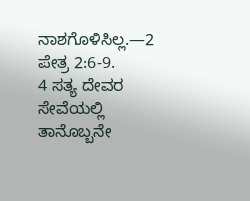ನಾಶಗೊಳಿಸಿಲ್ಲ.—2 ಪೇತ್ರ 2:6-9.
4 ಸತ್ಯ ದೇವರ ಸೇವೆಯಲ್ಲಿ ತಾನೊಬ್ಬನೇ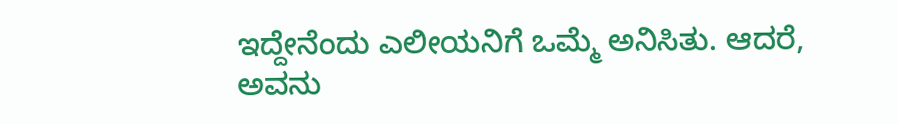ಇದ್ದೇನೆಂದು ಎಲೀಯನಿಗೆ ಒಮ್ಮೆ ಅನಿಸಿತು. ಆದರೆ, ಅವನು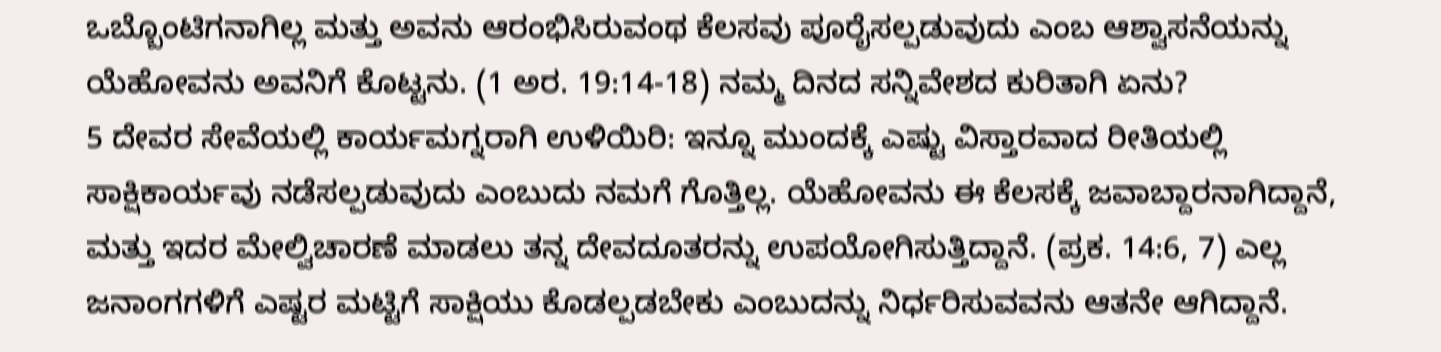ಒಬ್ಬೊಂಟಿಗನಾಗಿಲ್ಲ ಮತ್ತು ಅವನು ಆರಂಭಿಸಿರುವಂಥ ಕೆಲಸವು ಪೂರೈಸಲ್ಪಡುವುದು ಎಂಬ ಆಶ್ವಾಸನೆಯನ್ನು ಯೆಹೋವನು ಅವನಿಗೆ ಕೊಟ್ಟನು. (1 ಅರ. 19:14-18) ನಮ್ಮ ದಿನದ ಸನ್ನಿವೇಶದ ಕುರಿತಾಗಿ ಏನು?
5 ದೇವರ ಸೇವೆಯಲ್ಲಿ ಕಾರ್ಯಮಗ್ನರಾಗಿ ಉಳಿಯಿರಿ: ಇನ್ನೂ ಮುಂದಕ್ಕೆ ಎಷ್ಟು ವಿಸ್ತಾರವಾದ ರೀತಿಯಲ್ಲಿ ಸಾಕ್ಷಿಕಾರ್ಯವು ನಡೆಸಲ್ಪಡುವುದು ಎಂಬುದು ನಮಗೆ ಗೊತ್ತಿಲ್ಲ. ಯೆಹೋವನು ಈ ಕೆಲಸಕ್ಕೆ ಜವಾಬ್ದಾರನಾಗಿದ್ದಾನೆ, ಮತ್ತು ಇದರ ಮೇಲ್ವಿಚಾರಣೆ ಮಾಡಲು ತನ್ನ ದೇವದೂತರನ್ನು ಉಪಯೋಗಿಸುತ್ತಿದ್ದಾನೆ. (ಪ್ರಕ. 14:6, 7) ಎಲ್ಲ ಜನಾಂಗಗಳಿಗೆ ಎಷ್ಟರ ಮಟ್ಟಿಗೆ ಸಾಕ್ಷಿಯು ಕೊಡಲ್ಪಡಬೇಕು ಎಂಬುದನ್ನು ನಿರ್ಧರಿಸುವವನು ಆತನೇ ಆಗಿದ್ದಾನೆ.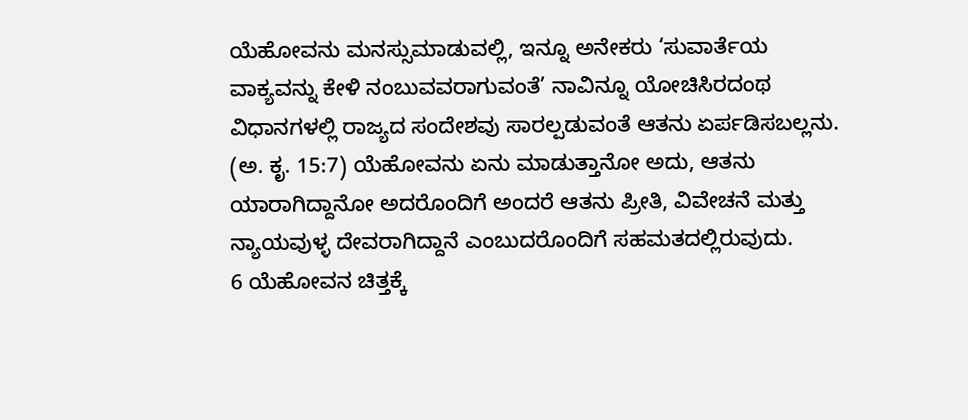ಯೆಹೋವನು ಮನಸ್ಸುಮಾಡುವಲ್ಲಿ, ಇನ್ನೂ ಅನೇಕರು ‘ಸುವಾರ್ತೆಯ ವಾಕ್ಯವನ್ನು ಕೇಳಿ ನಂಬುವವರಾಗುವಂತೆ’ ನಾವಿನ್ನೂ ಯೋಚಿಸಿರದಂಥ ವಿಧಾನಗಳಲ್ಲಿ ರಾಜ್ಯದ ಸಂದೇಶವು ಸಾರಲ್ಪಡುವಂತೆ ಆತನು ಏರ್ಪಡಿಸಬಲ್ಲನು. (ಅ. ಕೃ. 15:7) ಯೆಹೋವನು ಏನು ಮಾಡುತ್ತಾನೋ ಅದು, ಆತನು ಯಾರಾಗಿದ್ದಾನೋ ಅದರೊಂದಿಗೆ ಅಂದರೆ ಆತನು ಪ್ರೀತಿ, ವಿವೇಚನೆ ಮತ್ತು ನ್ಯಾಯವುಳ್ಳ ದೇವರಾಗಿದ್ದಾನೆ ಎಂಬುದರೊಂದಿಗೆ ಸಹಮತದಲ್ಲಿರುವುದು.
6 ಯೆಹೋವನ ಚಿತ್ತಕ್ಕೆ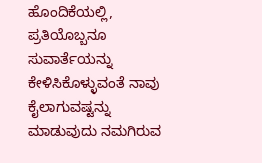ಹೊಂದಿಕೆಯಲ್ಲಿ, ಪ್ರತಿಯೊಬ್ಬನೂ ಸುವಾರ್ತೆಯನ್ನು ಕೇಳಿಸಿಕೊಳ್ಳುವಂತೆ ನಾವು ಕೈಲಾಗುವಷ್ಟನ್ನು ಮಾಡುವುದು ನಮಗಿರುವ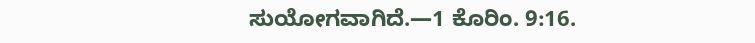ಸುಯೋಗವಾಗಿದೆ.—1 ಕೊರಿಂ. 9:16.